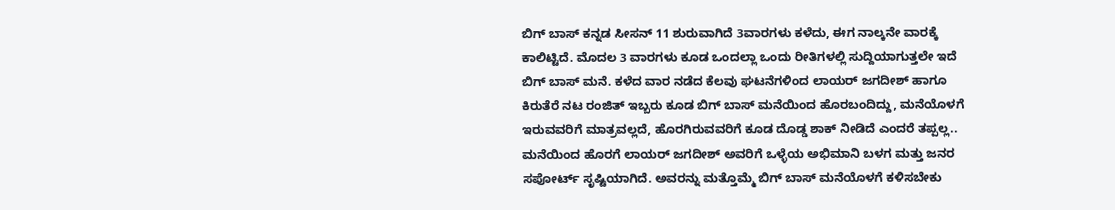ಬಿಗ್ ಬಾಸ್ ಕನ್ನಡ ಸೀಸನ್ 11 ಶುರುವಾಗಿದೆ 3ವಾರಗಳು ಕಳೆದು, ಈಗ ನಾಲ್ಕನೇ ವಾರಕ್ಕೆ ಕಾಲಿಟ್ಟಿದೆ. ಮೊದಲ 3 ವಾರಗಳು ಕೂಡ ಒಂದಲ್ಲಾ ಒಂದು ರೀತಿಗಳಲ್ಲಿ ಸುದ್ದಿಯಾಗುತ್ತಲೇ ಇದೆ ಬಿಗ್ ಬಾಸ್ ಮನೆ. ಕಳೆದ ವಾರ ನಡೆದ ಕೆಲವು ಘಟನೆಗಳಿಂದ ಲಾಯರ್ ಜಗದೀಶ್ ಹಾಗೂ ಕಿರುತೆರೆ ನಟ ರಂಜಿತ್ ಇಬ್ಬರು ಕೂಡ ಬಿಗ್ ಬಾಸ್ ಮನೆಯಿಂದ ಹೊರಬಂದಿದ್ದು, ಮನೆಯೊಳಗೆ ಇರುವವರಿಗೆ ಮಾತ್ರವಲ್ಲದೆ, ಹೊರಗಿರುವವರಿಗೆ ಕೂಡ ದೊಡ್ಡ ಶಾಕ್ ನೀಡಿದೆ ಎಂದರೆ ತಪ್ಪಲ್ಲ..
ಮನೆಯಿಂದ ಹೊರಗೆ ಲಾಯರ್ ಜಗದೀಶ್ ಅವರಿಗೆ ಒಳ್ಳೆಯ ಅಭಿಮಾನಿ ಬಳಗ ಮತ್ತು ಜನರ ಸಪೋರ್ಟ್ ಸೃಷ್ಟಿಯಾಗಿದೆ. ಅವರನ್ನು ಮತ್ತೊಮ್ಮೆ ಬಿಗ್ ಬಾಸ್ ಮನೆಯೊಳಗೆ ಕಳಿಸಬೇಕು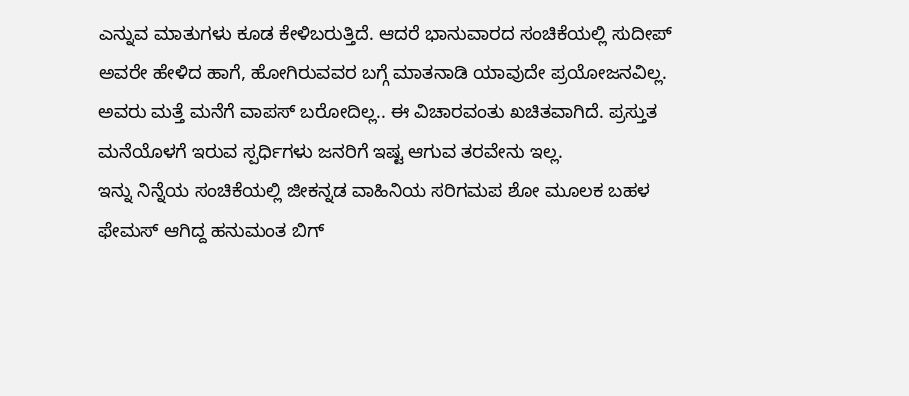ಎನ್ನುವ ಮಾತುಗಳು ಕೂಡ ಕೇಳಿಬರುತ್ತಿದೆ. ಆದರೆ ಭಾನುವಾರದ ಸಂಚಿಕೆಯಲ್ಲಿ ಸುದೀಪ್ ಅವರೇ ಹೇಳಿದ ಹಾಗೆ, ಹೋಗಿರುವವರ ಬಗ್ಗೆ ಮಾತನಾಡಿ ಯಾವುದೇ ಪ್ರಯೋಜನವಿಲ್ಲ. ಅವರು ಮತ್ತೆ ಮನೆಗೆ ವಾಪಸ್ ಬರೋದಿಲ್ಲ.. ಈ ವಿಚಾರವಂತು ಖಚಿತವಾಗಿದೆ. ಪ್ರಸ್ತುತ ಮನೆಯೊಳಗೆ ಇರುವ ಸ್ಪರ್ಧಿಗಳು ಜನರಿಗೆ ಇಷ್ಟ ಆಗುವ ತರವೇನು ಇಲ್ಲ.
ಇನ್ನು ನಿನ್ನೆಯ ಸಂಚಿಕೆಯಲ್ಲಿ ಜೀಕನ್ನಡ ವಾಹಿನಿಯ ಸರಿಗಮಪ ಶೋ ಮೂಲಕ ಬಹಳ ಫೇಮಸ್ ಆಗಿದ್ದ ಹನುಮಂತ ಬಿಗ್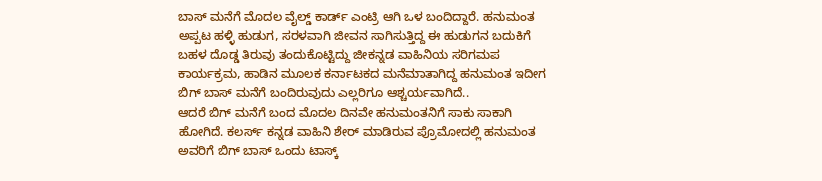ಬಾಸ್ ಮನೆಗೆ ಮೊದಲ ವೈಲ್ಡ್ ಕಾರ್ಡ್ ಎಂಟ್ರಿ ಆಗಿ ಒಳ ಬಂದಿದ್ದಾರೆ. ಹನುಮಂತ ಅಪ್ಪಟ ಹಳ್ಳಿ ಹುಡುಗ, ಸರಳವಾಗಿ ಜೀವನ ಸಾಗಿಸುತ್ತಿದ್ದ ಈ ಹುಡುಗನ ಬದುಕಿಗೆ ಬಹಳ ದೊಡ್ಡ ತಿರುವು ತಂದುಕೊಟ್ಟಿದ್ದು ಜೀಕನ್ನಡ ವಾಹಿನಿಯ ಸರಿಗಮಪ ಕಾರ್ಯಕ್ರಮ, ಹಾಡಿನ ಮೂಲಕ ಕರ್ನಾಟಕದ ಮನೆಮಾತಾಗಿದ್ದ ಹನುಮಂತ ಇದೀಗ ಬಿಗ್ ಬಾಸ್ ಮನೆಗೆ ಬಂದಿರುವುದು ಎಲ್ಲರಿಗೂ ಆಶ್ಚರ್ಯವಾಗಿದೆ..
ಆದರೆ ಬಿಗ್ ಮನೆಗೆ ಬಂದ ಮೊದಲ ದಿನವೇ ಹನುಮಂತನಿಗೆ ಸಾಕು ಸಾಕಾಗಿ ಹೋಗಿದೆ. ಕಲರ್ಸ್ ಕನ್ನಡ ವಾಹಿನಿ ಶೇರ್ ಮಾಡಿರುವ ಪ್ರೊಮೋದಲ್ಲಿ ಹನುಮಂತ ಅವರಿಗೆ ಬಿಗ್ ಬಾಸ್ ಒಂದು ಟಾಸ್ಕ್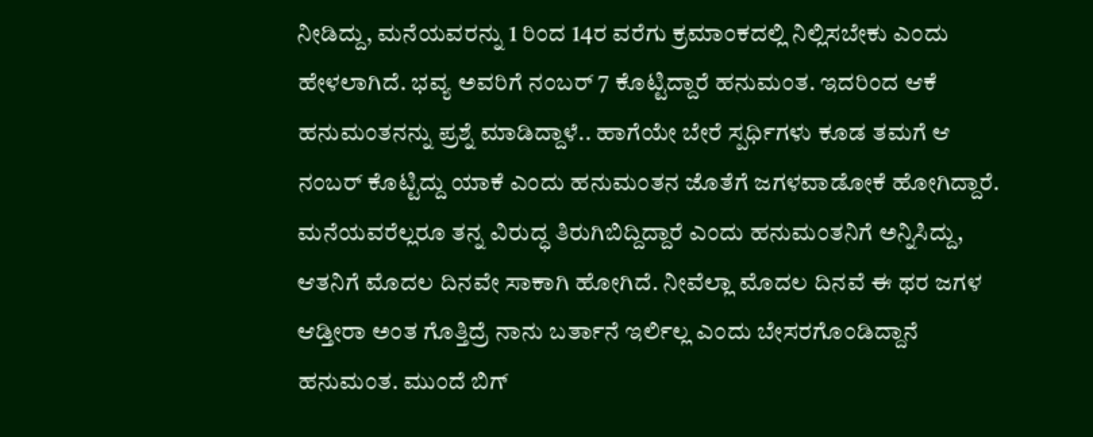ನೀಡಿದ್ದು, ಮನೆಯವರನ್ನು 1 ರಿಂದ 14ರ ವರೆಗು ಕ್ರಮಾಂಕದಲ್ಲಿ ನಿಲ್ಲಿಸಬೇಕು ಎಂದು ಹೇಳಲಾಗಿದೆ. ಭವ್ಯ ಅವರಿಗೆ ನಂಬರ್ 7 ಕೊಟ್ಟಿದ್ದಾರೆ ಹನುಮಂತ. ಇದರಿಂದ ಆಕೆ ಹನುಮಂತನನ್ನು ಪ್ರಶ್ನೆ ಮಾಡಿದ್ದಾಳೆ.. ಹಾಗೆಯೇ ಬೇರೆ ಸ್ಪರ್ಧಿಗಳು ಕೂಡ ತಮಗೆ ಆ ನಂಬರ್ ಕೊಟ್ಟಿದ್ದು ಯಾಕೆ ಎಂದು ಹನುಮಂತನ ಜೊತೆಗೆ ಜಗಳವಾಡೋಕೆ ಹೋಗಿದ್ದಾರೆ.
ಮನೆಯವರೆಲ್ಲರೂ ತನ್ನ ವಿರುದ್ಧ ತಿರುಗಿಬಿದ್ದಿದ್ದಾರೆ ಎಂದು ಹನುಮಂತನಿಗೆ ಅನ್ನಿಸಿದ್ದು, ಆತನಿಗೆ ಮೊದಲ ದಿನವೇ ಸಾಕಾಗಿ ಹೋಗಿದೆ. ನೀವೆಲ್ಲಾ ಮೊದಲ ದಿನವೆ ಈ ಥರ ಜಗಳ ಆಡ್ತೀರಾ ಅಂತ ಗೊತ್ತಿದ್ರೆ ನಾನು ಬರ್ತಾನೆ ಇರ್ಲಿಲ್ಲ ಎಂದು ಬೇಸರಗೊಂಡಿದ್ದಾನೆ ಹನುಮಂತ. ಮುಂದೆ ಬಿಗ್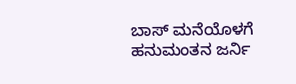ಬಾಸ್ ಮನೆಯೊಳಗೆ ಹನುಮಂತನ ಜರ್ನಿ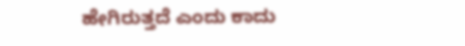ಹೇಗಿರುತ್ತದೆ ಎಂದು ಕಾದು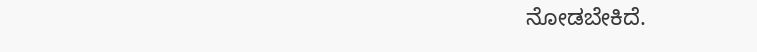ನೋಡಬೇಕಿದೆ.